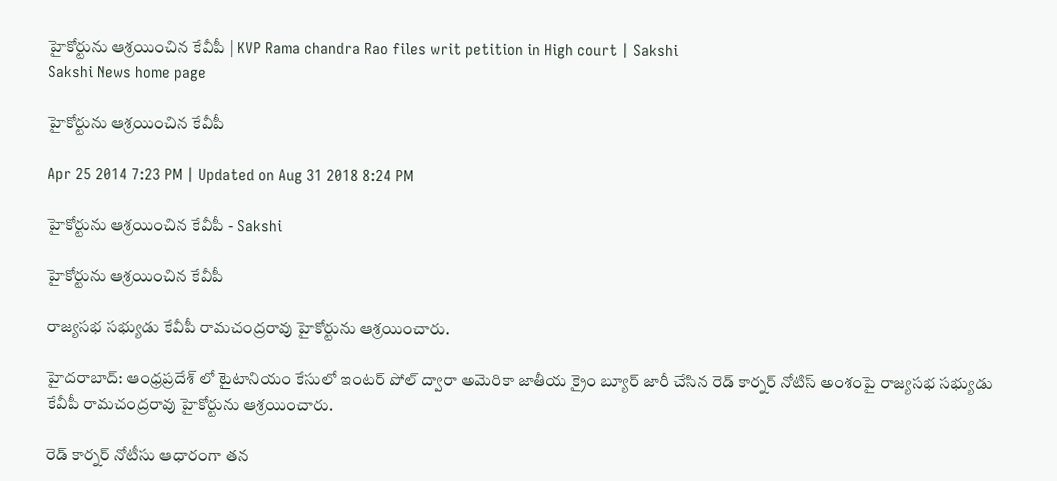హైకోర్టును ఆశ్రయించిన కేవీపీ | KVP Rama chandra Rao files writ petition in High court | Sakshi
Sakshi News home page

హైకోర్టును ఆశ్రయించిన కేవీపీ

Apr 25 2014 7:23 PM | Updated on Aug 31 2018 8:24 PM

హైకోర్టును ఆశ్రయించిన కేవీపీ - Sakshi

హైకోర్టును ఆశ్రయించిన కేవీపీ

రాజ్యసభ సభ్యుడు కేవీపీ రామచంద్రరావు హైకోర్టును ఆశ్రయించారు.

హైదరాబాద్: ఆంధ్రప్రదేశ్ లో టైటానియం కేసులో ఇంటర్ పోల్ ద్వారా అమెరికా జాతీయ క్రైం బ్యూర్ జారీ చేసిన రెడ్ కార్నర్ నోటిస్ అంశంపై రాజ్యసభ సభ్యుడు  కేవీపీ రామచంద్రరావు హైకోర్టును ఆశ్రయించారు.

రెడ్‌ కార్నర్ నోటీసు ఆధారంగా తన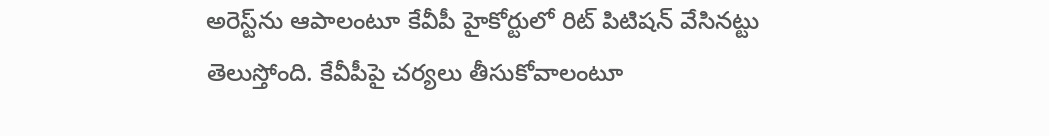అరెస్ట్‌ను ఆపాలంటూ కేవీపీ హైకోర్టులో రిట్‌ పిటిషన్ వేసినట్టు తెలుస్తోంది. కేవీపీపై చర్యలు తీసుకోవాలంటూ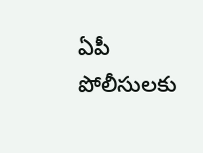ఏపీ పోలీసులకు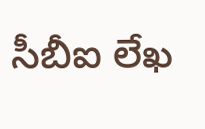సీబీఐ లేఖ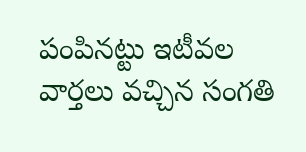పంపినట్టు ఇటీవల వార్తలు వచ్చిన సంగతి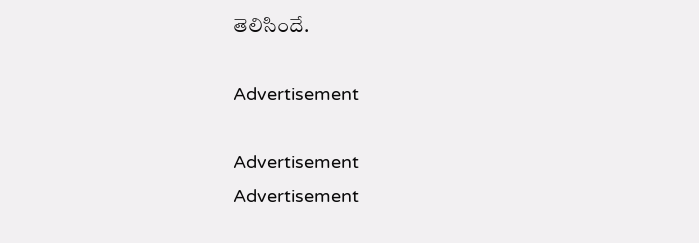తెలిసిందే.

Advertisement

Advertisement
Advertisement